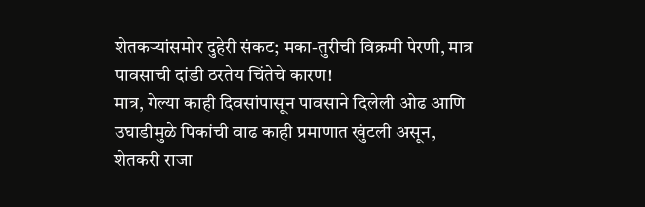शेतकऱ्यांसमोर दुहेरी संकट; मका-तुरीची विक्रमी पेरणी, मात्र पावसाची दांडी ठरतेय चिंतेचे कारण!
मात्र, गेल्या काही दिवसांपासून पावसाने दिलेली ओढ आणि उघाडीमुळे पिकांची वाढ काही प्रमाणात खुंटली असून, शेतकरी राजा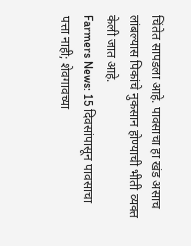चिंतेत सापडला आहे. पावसाचा हा खंड असाच लांबल्यास पिकांचे नुकसान होण्याची भीती व्यक्त केली जात आहे.
Farmers News: 15 दिवसांपासून पावसाचा पत्ता नाही; शेवगावच्या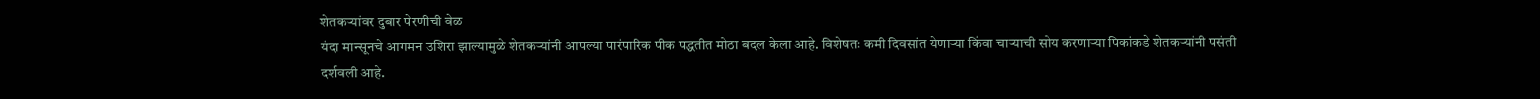शेतकऱ्यांवर दुबार पेरणीची वेळ
यंदा मान्सूनचे आगमन उशिरा झाल्यामुळे शेतकऱ्यांनी आपल्या पारंपारिक पीक पद्धतीत मोठा बदल केला आहे. विशेषतः कमी दिवसांत येणाऱ्या किंवा चाऱ्याची सोय करणाऱ्या पिकांकडे शेतकऱ्यांनी पसंती दर्शवली आहे.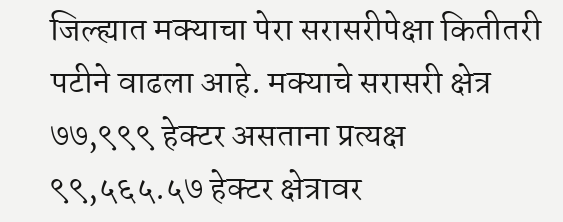जिल्ह्यात मक्याचा पेरा सरासरीपेक्षा कितीतरी पटीने वाढला आहे. मक्याचे सरासरी क्षेत्र ७७,९९९ हेक्टर असताना प्रत्यक्ष ९९,५६५.५७ हेक्टर क्षेत्रावर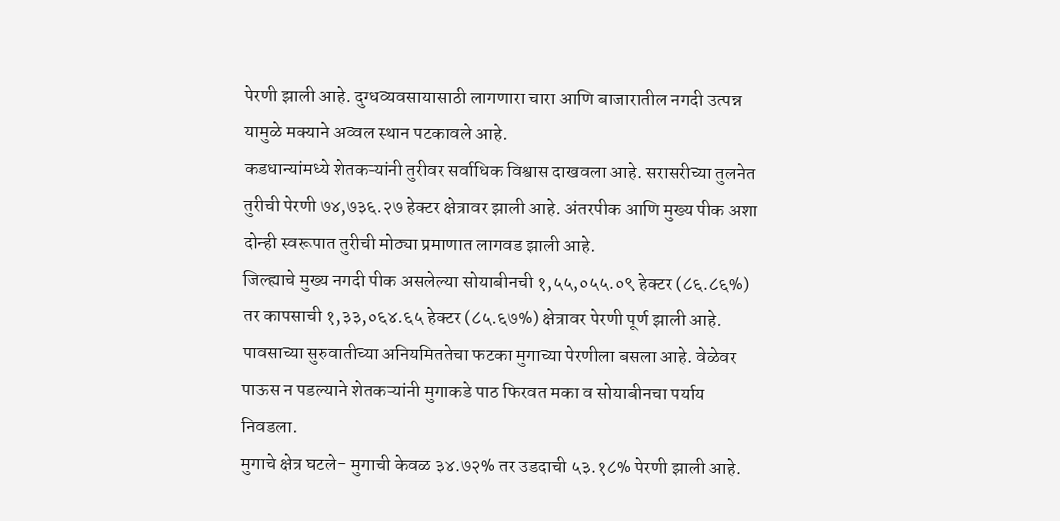पेरणी झाली आहे. दुग्धव्यवसायासाठी लागणारा चारा आणि बाजारातील नगदी उत्पन्न यामुळे मक्याने अव्वल स्थान पटकावले आहे.
कडधान्यांमध्ये शेतकऱ्यांनी तुरीवर सर्वाधिक विश्वास दाखवला आहे. सरासरीच्या तुलनेत तुरीची पेरणी ७४,७३६.२७ हेक्टर क्षेत्रावर झाली आहे. अंतरपीक आणि मुख्य पीक अशा दोन्ही स्वरूपात तुरीची मोठ्या प्रमाणात लागवड झाली आहे.
जिल्ह्याचे मुख्य नगदी पीक असलेल्या सोयाबीनची १,५५,०५५.०९ हेक्टर (८६.८६%) तर कापसाची १,३३,०६४.६५ हेक्टर (८५.६७%) क्षेत्रावर पेरणी पूर्ण झाली आहे.
पावसाच्या सुरुवातीच्या अनियमिततेचा फटका मुगाच्या पेरणीला बसला आहे. वेळेवर पाऊस न पडल्याने शेतकऱ्यांनी मुगाकडे पाठ फिरवत मका व सोयाबीनचा पर्याय निवडला.
मुगाचे क्षेत्र घटले- मुगाची केवळ ३४.७२% तर उडदाची ५३.१८% पेरणी झाली आहे.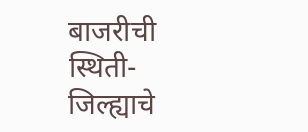बाजरीची स्थिती- जिल्ह्याचे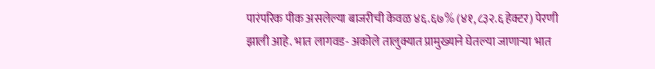पारंपरिक पीक असलेल्या बाजरीची केवळ ४६.६७% (४१,८३२.६ हेक्टर) पेरणी झाली आहे. भात लागवड- अकोले तालुक्यात प्रामुख्याने घेतल्या जाणाऱ्या भात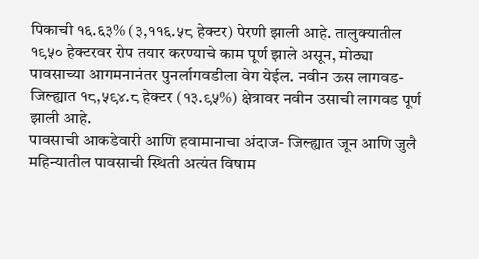पिकाची १६.६३% (३,११६.५८ हेक्टर) पेरणी झाली आहे. तालुक्यातील १९५० हेक्टरवर रोप तयार करण्याचे काम पूर्ण झाले असून, मोठ्या पावसाच्या आगमनानंतर पुनर्लागवडीला वेग येईल. नवीन ऊस लागवड- जिल्ह्यात १८,५९४.८ हेक्टर (१३.९५%) क्षेत्रावर नवीन उसाची लागवड पूर्ण झाली आहे.
पावसाची आकडेवारी आणि हवामानाचा अंदाज- जिल्ह्यात जून आणि जुलै महिन्यातील पावसाची स्थिती अत्यंत विषाम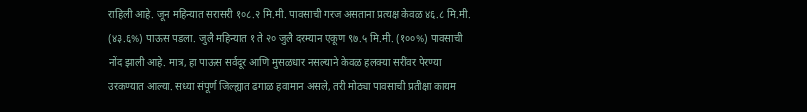राहिली आहे. जून महिन्यात सरासरी १०८.२ मि.मी. पावसाची गरज असताना प्रत्यक्ष केवळ ४६.८ मि.मी. (४३.६%) पाऊस पडला. जुलै महिन्यात १ ते २० जुलै दरम्यान एकूण ९७.५ मि.मी. (१००%) पावसाची नोंद झाली आहे. मात्र, हा पाऊस सर्वदूर आणि मुसळधार नसल्याने केवळ हलक्या सरींवर पेरण्या उरकण्यात आल्या. सध्या संपूर्ण जिल्ह्यात ढगाळ हवामान असले, तरी मोठ्या पावसाची प्रतीक्षा कायम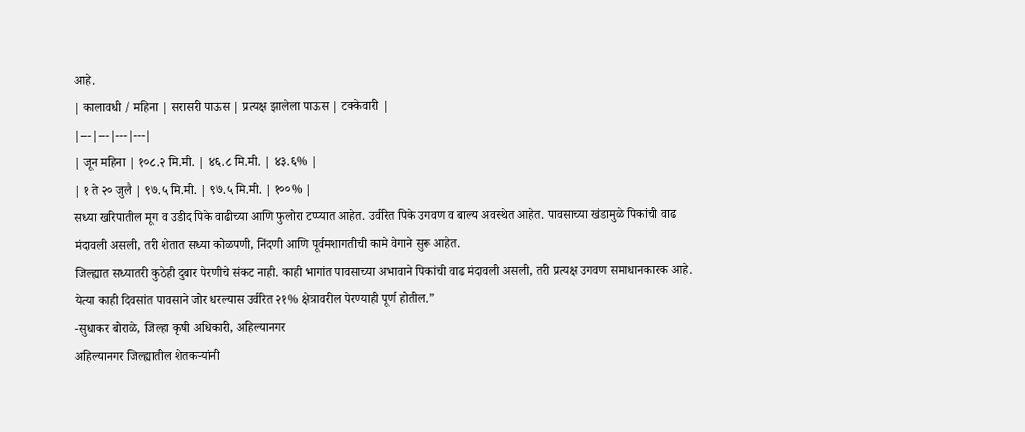आहे.
| कालावधी / महिना | सरासरी पाऊस | प्रत्यक्ष झालेला पाऊस | टक्केवारी |
|---|---|---|---|
| जून महिना | १०८.२ मि.मी. | ४६.८ मि.मी. | ४३.६% |
| १ ते २० जुलै | ९७.५ मि.मी. | ९७.५ मि.मी. | १००% |
सध्या खरिपातील मूग व उडीद पिके वाढीच्या आणि फुलोरा टप्प्यात आहेत. उर्वरित पिके उगवण व बाल्य अवस्थेत आहेत. पावसाच्या खंडामुळे पिकांची वाढ मंदावली असली, तरी शेतात सध्या कोळपणी, निंदणी आणि पूर्वमशागतीची कामे वेगाने सुरू आहेत.
जिल्ह्यात सध्यातरी कुठेही दुबार पेरणीचे संकट नाही. काही भागांत पावसाच्या अभावाने पिकांची वाढ मंदावली असली, तरी प्रत्यक्ष उगवण समाधानकारक आहे. येत्या काही दिवसांत पावसाने जोर धरल्यास उर्वरित २१% क्षेत्रावरील पेरण्याही पूर्ण होतील.”
-सुधाकर बोराळे, जिल्हा कृषी अधिकारी, अहिल्यानगर
अहिल्यानगर जिल्ह्यातील शेतकऱ्यांनी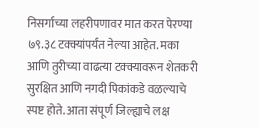निसर्गाच्या लहरीपणावर मात करत पेरण्या ७९.३८ टक्क्यांपर्यंत नेल्या आहेत. मका आणि तुरीच्या वाढत्या टक्क्यावरून शेतकरी सुरक्षित आणि नगदी पिकांकडे वळल्याचे स्पष्ट होते. आता संपूर्ण जिल्ह्याचे लक्ष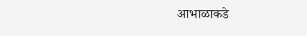आभाळाकडे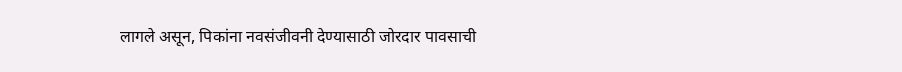लागले असून, पिकांना नवसंजीवनी देण्यासाठी जोरदार पावसाची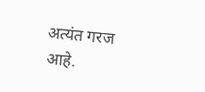अत्यंत गरज आहे.